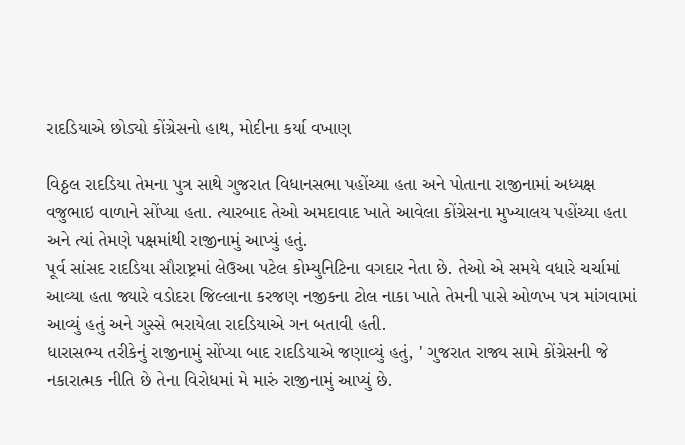રાદડિયાએ છોડ્યો કોંગ્રેસનો હાથ, મોદીના કર્યા વખાણ

વિઠ્ઠલ રાદડિયા તેમના પુત્ર સાથે ગુજરાત વિધાનસભા પહોંચ્યા હતા અને પોતાના રાજીનામાં અધ્યક્ષ વજુભાઇ વાળાને સોંપ્યા હતા. ત્યારબાદ તેઓ અમદાવાદ ખાતે આવેલા કોંગ્રેસના મુખ્યાલય પહોંચ્યા હતા અને ત્યાં તેમણે પક્ષમાંથી રાજીનામું આપ્યું હતું.
પૂર્વ સાંસદ રાદડિયા સૌરાષ્ટ્રમાં લેઉઆ પટેલ કોમ્યુનિટિના વગદાર નેતા છે. તેઓ એ સમયે વધારે ચર્ચામાં આવ્યા હતા જ્યારે વડોદરા જિલ્લાના કરજણ નજીકના ટોલ નાકા ખાતે તેમની પાસે ઓળખ પત્ર માંગવામાં આવ્યું હતું અને ગુસ્સે ભરાયેલા રાદડિયાએ ગન બતાવી હતી.
ધારાસભ્ય તરીકેનું રાજીનામું સોંપ્યા બાદ રાદડિયાએ જણાવ્યું હતું, ' ગુજરાત રાજ્ય સામે કોંગ્રેસની જે નકારાત્મક નીતિ છે તેના વિરોધમાં મે મારું રાજીનામું આપ્યું છે.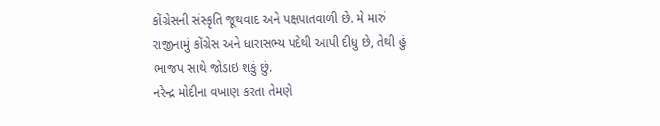કોંગ્રેસની સંસ્કૃતિ જૂથવાદ અને પક્ષપાતવાળી છે. મે મારું રાજીનામું કોંગ્રેસ અને ધારાસભ્ય પદેથી આપી દીધુ છે, તેથી હું ભાજપ સાથે જોડાઇ શકું છું.
નરેન્દ્ર મોદીના વખાણ કરતા તેમણે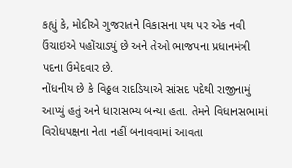કહ્યું કે, મોદીએ ગુજરાતને વિકાસના પથ પર એક નવી ઉંચાઇએ પહોંચાડ્યું છે અને તેઓ ભાજપના પ્રધાનમંત્રી પદના ઉમેદવાર છે.
નોંધનીય છે કે વિઠ્ઠલ રાદડિયાએ સાંસદ પદેથી રાજીનામું આપ્યું હતું અને ધારાસભ્ય બન્યા હતા. તેમને વિધાનસભામાં વિરોધપક્ષના નેતા નહીં બનાવવામાં આવતા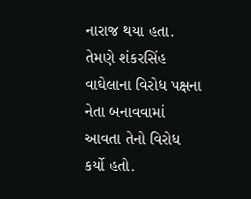નારાજ થયા હતા. તેમણે શંકરસિંહ વાઘેલાના વિરોધ પક્ષના નેતા બનાવવામાં આવતા તેનો વિરોધ કર્યો હતો.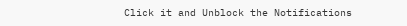Click it and Unblock the Notifications